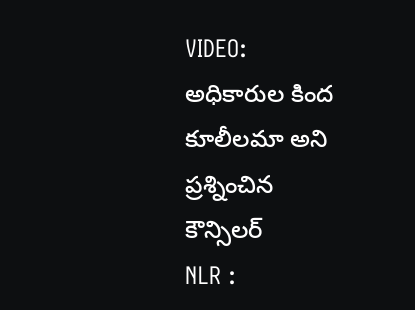VIDEO: అధికారుల కింద కూలీలమా అని ప్రశ్నించిన కౌన్సిలర్
NLR :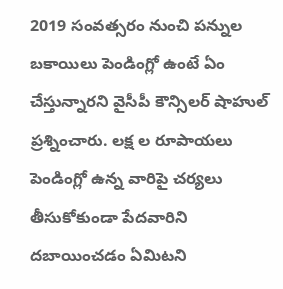2019 సంవత్సరం నుంచి పన్నుల బకాయిలు పెండింగ్లో ఉంటే ఏం చేస్తున్నారని వైసీపీ కౌన్సిలర్ షాహుల్ ప్రశ్నించారు. లక్ష ల రూపాయలు పెండింగ్లో ఉన్న వారిపై చర్యలు తీసుకోకుండా పేదవారిని దబాయించడం ఏమిటని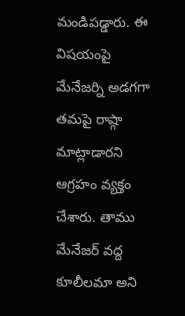మండిపడ్డారు. ఈ విషయంపై మేనేజర్ని అడగగా తమపై రాష్గా మాట్లాడారని ఆగ్రహం వ్యక్తం చేశారు. తాము మేనేజర్ వద్ద కూలీలమా అని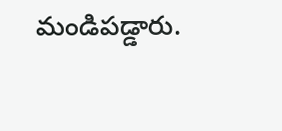మండిపడ్డారు.